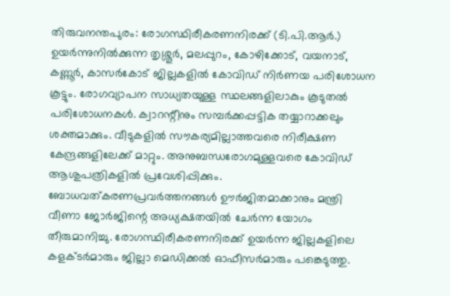തിരുവനന്തപുരം: രോഗസ്ഥിരീകരണനിരക്ക് (ടി.പി.ആർ.) ഉയർന്നുനിൽക്കുന്ന തൃശ്ശൂർ, മലപ്പുറം, കോഴിക്കോട്, വയനാട്, കണ്ണൂർ, കാസർകോട് ജില്ലകളിൽ കോവിഡ് നിർണയ പരിശോധന കൂട്ടും. രോഗവ്യാപന സാധ്യതയുള്ള സ്ഥലങ്ങളിലാകും കൂടുതൽ പരിശോധനകൾ. ക്വാറന്റീനും സമ്പർക്കപ്പട്ടിക തയ്യാറാക്കലും ശക്തമാക്കും. വീടുകളിൽ സൗകര്യമില്ലാത്തവരെ നിരീക്ഷണ കേന്ദ്രങ്ങളിലേക്ക് മാറ്റും. അനുബന്ധരോഗമുള്ളവരെ കോവിഡ് ആശുപത്രികളിൽ പ്രവേശിപ്പിക്കും. ബോധവത്കരണപ്രവർത്തനങ്ങൾ ഊർജിതമാക്കാനും മന്ത്രി വീണാ ജോർജിന്റെ അധ്യക്ഷതയിൽ ചേർന്ന യോഗം തീരുമാനിച്ചു. രോഗസ്ഥിരീകരണനിരക്ക് ഉയർന്ന ജില്ലകളിലെ കളക്ടർമാരും ജില്ലാ മെഡിക്കൽ ഓഫീസർമാരും പങ്കെടുത്തു.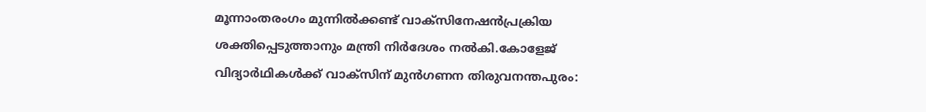മൂന്നാംതരംഗം മുന്നിൽക്കണ്ട് വാക്സിനേഷൻപ്രക്രിയ ശക്തിപ്പെടുത്താനും മന്ത്രി നിർദേശം നൽകി.കോളേജ് വിദ്യാർഥികൾക്ക് വാക്സിന് മുൻഗണന തിരുവനന്തപുരം: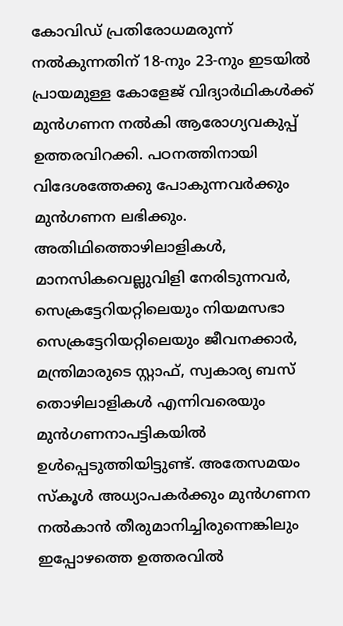കോവിഡ് പ്രതിരോധമരുന്ന് നൽകുന്നതിന് 18-നും 23-നും ഇടയിൽ പ്രായമുള്ള കോളേജ് വിദ്യാർഥികൾക്ക് മുൻഗണന നൽകി ആരോഗ്യവകുപ്പ് ഉത്തരവിറക്കി. പഠനത്തിനായി വിദേശത്തേക്കു പോകുന്നവർക്കും മുൻഗണന ലഭിക്കും. അതിഥിത്തൊഴിലാളികൾ, മാനസികവെല്ലുവിളി നേരിടുന്നവർ, സെക്രട്ടേറിയറ്റിലെയും നിയമസഭാ സെക്രട്ടേറിയറ്റിലെയും ജീവനക്കാർ, മന്ത്രിമാരുടെ സ്റ്റാഫ്, സ്വകാര്യ ബസ് തൊഴിലാളികൾ എന്നിവരെയും മുൻഗണനാപട്ടികയിൽ ഉൾപ്പെടുത്തിയിട്ടുണ്ട്. അതേസമയം സ്കൂൾ അധ്യാപകർക്കും മുൻഗണന നൽകാൻ തീരുമാനിച്ചിരുന്നെങ്കിലും ഇപ്പോഴത്തെ ഉത്തരവിൽ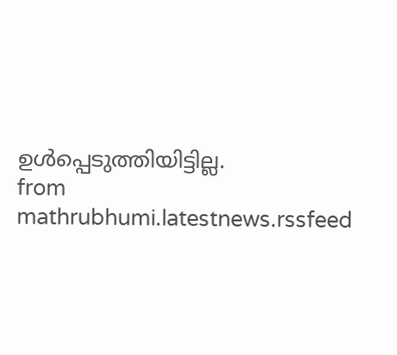ഉൾപ്പെടുത്തിയിട്ടില്ല.
from mathrubhumi.latestnews.rssfeed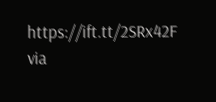https://ift.tt/2SRx42F
via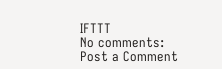IFTTT
No comments:
Post a Comment